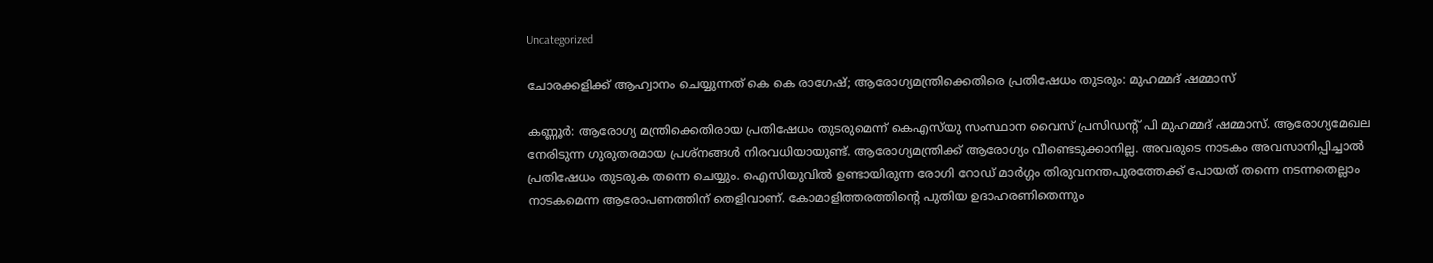Uncategorized

ചോരക്കളിക്ക് ആഹ്വാനം ചെയ്യുന്നത് കെ കെ രാഗേഷ്; ആരോഗ്യമന്ത്രിക്കെതിരെ പ്രതിഷേധം തുടരും: മുഹമ്മദ് ഷമ്മാസ്

കണ്ണൂര്‍: ആരോഗ്യ മന്ത്രിക്കെതിരായ പ്രതിഷേധം തുടരുമെന്ന് കെഎസ്‌യു സംസ്ഥാന വൈസ് പ്രസിഡന്റ് പി മുഹമ്മദ് ഷമ്മാസ്. ആരോഗ്യമേഖല നേരിടുന്ന ഗുരുതരമായ പ്രശ്‌നങ്ങള്‍ നിരവധിയായുണ്ട്. ആരോഗ്യമന്ത്രിക്ക് ആരോഗ്യം വീണ്ടെടുക്കാനില്ല. അവരുടെ നാടകം അവസാനിപ്പിച്ചാല്‍ പ്രതിഷേധം തുടരുക തന്നെ ചെയ്യും. ഐസിയുവില്‍ ഉണ്ടായിരുന്ന രോഗി റോഡ് മാര്‍ഗ്ഗം തിരുവനന്തപുരത്തേക്ക് പോയത് തന്നെ നടന്നതെല്ലാം നാടകമെന്ന ആരോപണത്തിന് തെളിവാണ്. കോമാളിത്തരത്തിന്റെ പുതിയ ഉദാഹരണിതെന്നും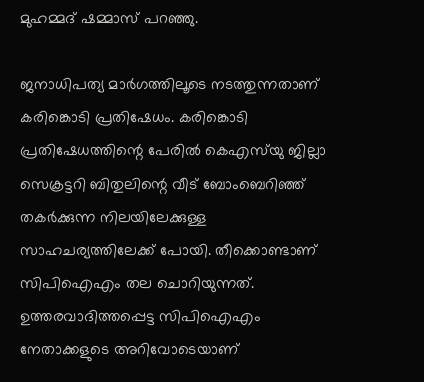മുഹമ്മദ് ഷമ്മാസ് പറഞ്ഞു.

ജനാധിപത്യ മാര്‍ഗത്തിലൂടെ നടത്തുന്നതാണ് കരിങ്കൊടി പ്രതിഷേധം. കരിങ്കൊടി പ്രതിഷേധത്തിന്റെ പേരില്‍ കെഎസ്‌യു ജില്ലാ സെക്രട്ടറി ബിതുലിന്റെ വീട് ബോംബെറിഞ്ഞ് തകര്‍ക്കുന്ന നിലയിലേക്കുള്ള സാഹചര്യത്തിലേക്ക് പോയി. തീക്കൊണ്ടാണ് സിപിഐഎം തല ചൊറിയുന്നത്. ഉത്തരവാദിത്തപ്പെട്ട സിപിഐഎം നേതാക്കളുടെ അറിവോടെയാണ്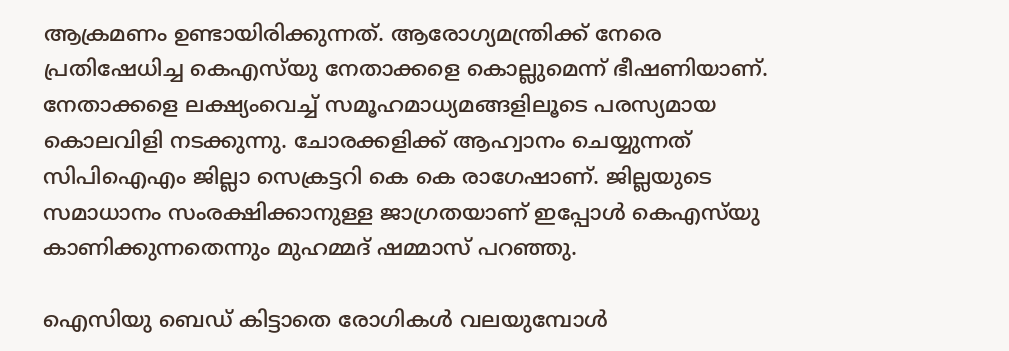ആക്രമണം ഉണ്ടായിരിക്കുന്നത്. ആരോഗ്യമന്ത്രിക്ക് നേരെ പ്രതിഷേധിച്ച കെഎസ്‌യു നേതാക്കളെ കൊല്ലുമെന്ന് ഭീഷണിയാണ്. നേതാക്കളെ ലക്ഷ്യംവെച്ച് സമൂഹമാധ്യമങ്ങളിലൂടെ പരസ്യമായ കൊലവിളി നടക്കുന്നു. ചോരക്കളിക്ക് ആഹ്വാനം ചെയ്യുന്നത് സിപിഐഎം ജില്ലാ സെക്രട്ടറി കെ കെ രാഗേഷാണ്. ജില്ലയുടെ സമാധാനം സംരക്ഷിക്കാനുള്ള ജാഗ്രതയാണ് ഇപ്പോള്‍ കെഎസ്‌യു കാണിക്കുന്നതെന്നും മുഹമ്മദ് ഷമ്മാസ് പറഞ്ഞു.

ഐസിയു ബെഡ് കിട്ടാതെ രോഗികള്‍ വലയുമ്പോള്‍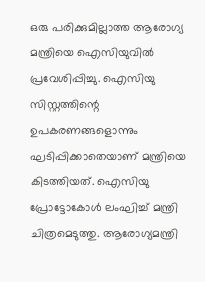ഒരു പരിക്കുമില്ലാത്ത ആരോഗ്യ മന്ത്രിയെ ഐസിയുവില്‍ പ്രവേശിപ്പിച്ചു. ഐസിയു സിസ്റ്റത്തിന്റെ ഉപകരണങ്ങളൊന്നും ഘടിപ്പിക്കാതെയാണ് മന്ത്രിയെ കിടത്തിയത്. ഐസിയു പ്രോട്ടോകോള്‍ ലംഘിച്ച് മന്ത്രി ചിത്രമെടുത്തു. ആരോഗ്യമന്ത്രി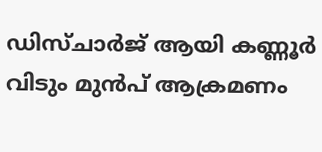ഡിസ്ചാര്‍ജ് ആയി കണ്ണൂര്‍ വിടും മുന്‍പ് ആക്രമണം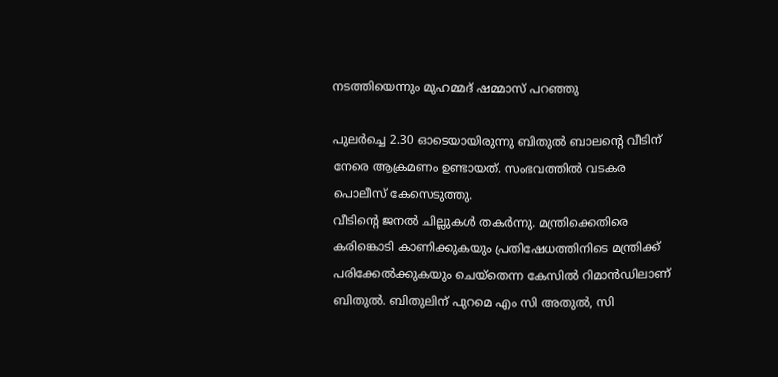നടത്തിയെന്നും മുഹമ്മദ് ഷമ്മാസ് പറഞ്ഞു

പുലര്‍ച്ചെ 2.30 ഓടെയായിരുന്നു ബിതുല്‍ ബാലന്റെ വീടിന് നേരെ ആക്രമണം ഉണ്ടായത്. സംഭവത്തില്‍ വടകര പൊലീസ് കേസെടുത്തു.
വീടിന്റെ ജനല്‍ ചില്ലുകള്‍ തകര്‍ന്നു. മന്ത്രിക്കെതിരെ കരിങ്കൊടി കാണിക്കുകയും പ്രതിഷേധത്തിനിടെ മന്ത്രിക്ക് പരിക്കേല്‍ക്കുകയും ചെയ്‌തെന്ന കേസില്‍ റിമാന്‍ഡിലാണ് ബിതുല്‍. ബിതുലിന് പുറമെ എം സി അതുല്‍, സി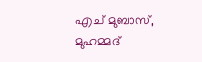എച് മുബാസ്, മുഹമ്മദ്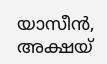യാസീന്‍, അക്ഷയ്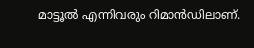മാട്ടൂല്‍ എന്നിവരും റിമാന്‍ഡിലാണ്.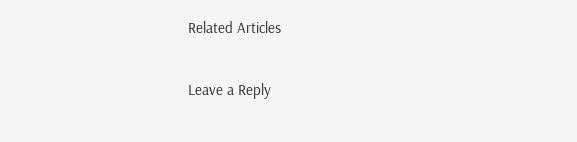Related Articles

Leave a Reply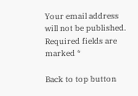Your email address will not be published. Required fields are marked *

Back to top button